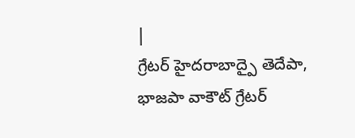|
గ్రేటర్ హైదరాబాద్పై తెదేపా, భాజపా వాకౌట్ గ్రేటర్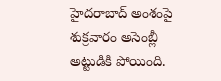హైదరాబాద్ అంశంపై శుక్రవారం అసెంబ్లీ అట్టుడికి పోయింది.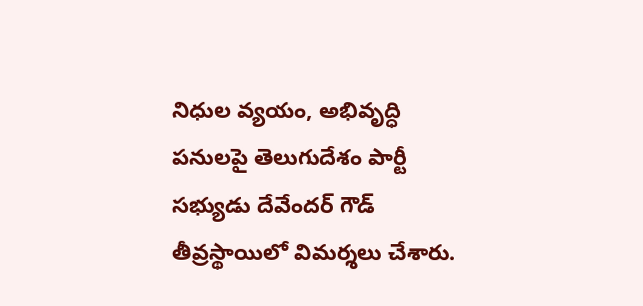నిధుల వ్యయం, అభివృద్ధి పనులపై తెలుగుదేశం పార్టీ సభ్యుడు దేవేందర్ గౌడ్ తీవ్రస్థాయిలో విమర్శలు చేశారు.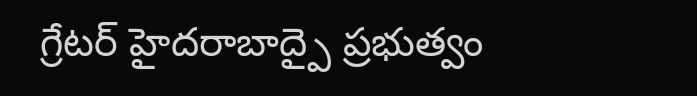గ్రేటర్ హైదరాబాద్పై ప్రభుత్వం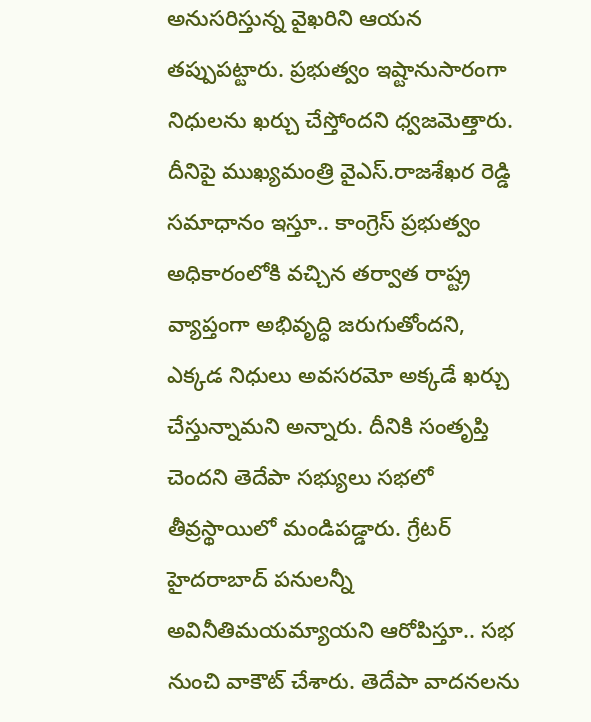అనుసరిస్తున్న వైఖరిని ఆయన తప్పుపట్టారు. ప్రభుత్వం ఇష్టానుసారంగా నిధులను ఖర్చు చేస్తోందని ధ్వజమెత్తారు. దీనిపై ముఖ్యమంత్రి వైఎస్.రాజశేఖర రెడ్డి సమాధానం ఇస్తూ.. కాంగ్రెస్ ప్రభుత్వం అధికారంలోకి వచ్చిన తర్వాత రాష్ట్ర వ్యాప్తంగా అభివృద్ధి జరుగుతోందని, ఎక్కడ నిధులు అవసరమో అక్కడే ఖర్చు చేస్తున్నామని అన్నారు. దీనికి సంతృప్తి చెందని తెదేపా సభ్యులు సభలో తీవ్రస్థాయిలో మండిపడ్డారు. గ్రేటర్ హైదరాబాద్ పనులన్నీ అవినీతిమయమ్యాయని ఆరోపిస్తూ.. సభ నుంచి వాకౌట్ చేశారు. తెదేపా వాదనలను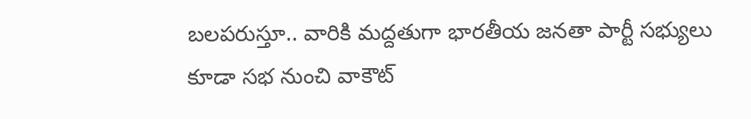బలపరుస్తూ.. వారికి మద్దతుగా భారతీయ జనతా పార్టీ సభ్యులు కూడా సభ నుంచి వాకౌట్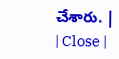చేశారు. |
| Close |